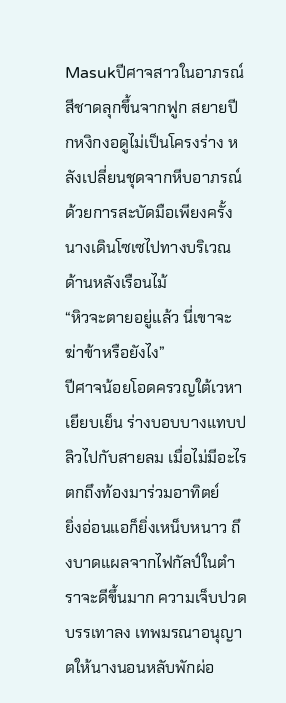Masukปีศาจสาวในอาภรณ์สีชาดลุกขึ้นจากฟูก สยายปีกหงิกงอดูไม่เป็นโครงร่าง หลังเปลี่ยนชุดจากหีบอาภรณ์ด้วยการสะบัดมือเพียงครั้ง นางเดินโซเซไปทางบริเวณด้านหลังเรือนไม้
“หิวจะตายอยู่แล้ว นี่เขาจะฆ่าข้าหรือยังไง”
ปีศาจน้อยโอดครวญใต้เวหาเยียบเย็น ร่างบอบบางแทบปลิวไปกับสายลม เมื่อไม่มีอะไรตกถึงท้องมาร่วมอาทิตย์
ยิ่งอ่อนแอก็ยิ่งเหน็บหนาว ถึงบาดแผลจากไฟกัลป์ในตำราจะดีขึ้นมาก ความเจ็บปวดบรรเทาลง เทพมรณาอนุญาตให้นางนอนหลับพักผ่อ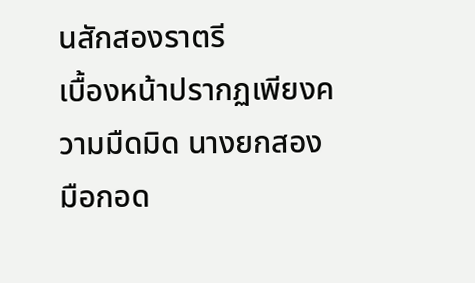นสักสองราตรี
เบื้องหน้าปรากฏเพียงความมืดมิด นางยกสองมือกอด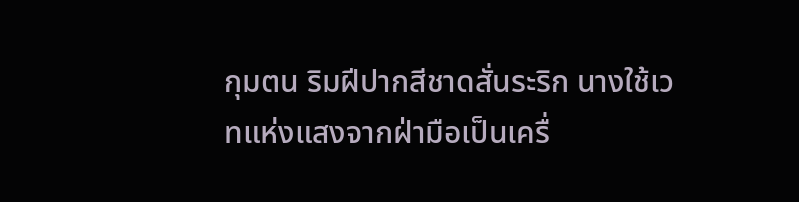กุมตน ริมฝีปากสีชาดสั่นระริก นางใช้เวทแห่งแสงจากฝ่ามือเป็นเครื่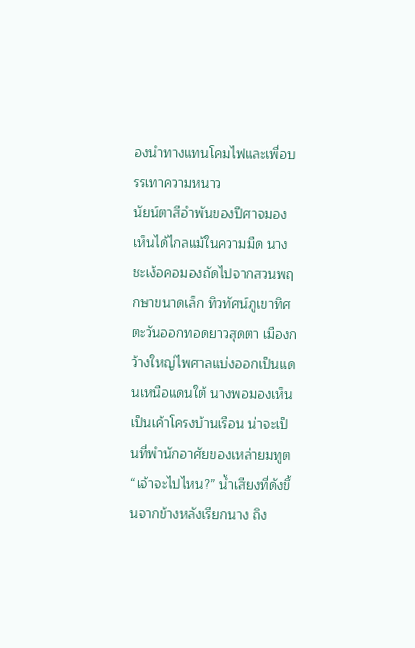องนำทางแทนโคมไฟและเพื่อบรรเทาความหนาว
นัยน์ตาสีอำพันของปีศาจมองเห็นได้ไกลแม้ในความมืด นางชะเง้อคอมองถัดไปจากสวนพฤกษาขนาดเล็ก ทิวทัศน์ภูเขาทิศตะวันออกทอดยาวสุดตา เมืองกว้างใหญ่ไพศาลแบ่งออกเป็นแดนเหนือแดนใต้ นางพอมองเห็นเป็นเค้าโครงบ้านเรือน น่าจะเป็นที่พำนักอาศัยของเหล่ายมทูต
“เจ้าจะไปไหน?” น้ำเสียงที่ดังขึ้นจากข้างหลังเรียกนาง ถิง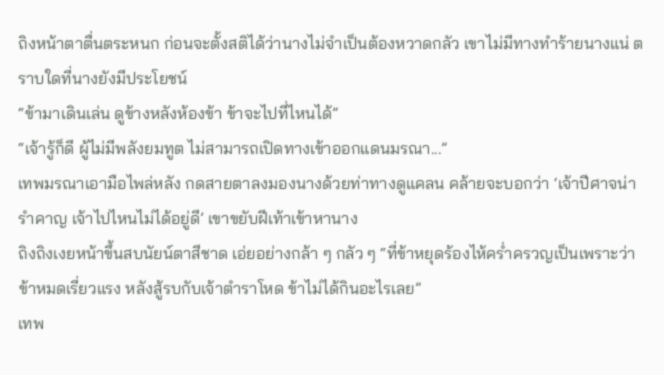ถิงหน้าตาตื่นตระหนก ก่อนจะตั้งสติได้ว่านางไม่จำเป็นต้องหวาดกลัว เขาไม่มีทางทำร้ายนางแน่ ตราบใดที่นางยังมีประโยชน์
“ข้ามาเดินเล่น ดูข้างหลังห้องข้า ข้าจะไปที่ไหนได้”
“เจ้ารู้ก็ดี ผู้ไม่มีพลังยมทูต ไม่สามารถเปิดทางเข้าออกแดนมรณา...”
เทพมรณาเอามือไพล่หลัง กดสายตาลงมองนางด้วยท่าทางดูแคลน คล้ายจะบอกว่า ‘เจ้าปีศาจน่ารำคาญ เจ้าไปไหนไม่ได้อยู่ดี’ เขาขยับฝีเท้าเข้าหานาง
ถิงถิงเงยหน้าขึ้นสบนัยน์ตาสีชาด เอ่ยอย่างกล้า ๆ กลัว ๆ “ที่ข้าหยุดร้องไห้คร่ำครวญเป็นเพราะว่าข้าหมดเรี่ยวแรง หลังสู้รบกับเจ้าตำราโหด ข้าไม่ได้กินอะไรเลย”
เทพ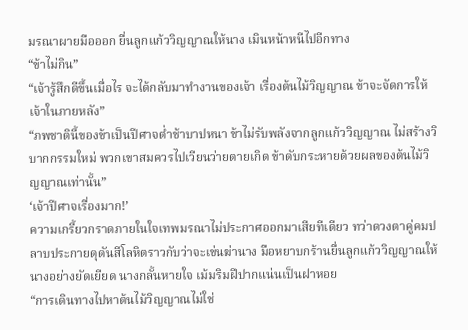มรณาผายมือออก ยื่นลูกแก้ววิญญาณให้นาง เมินหน้าหนีไปอีกทาง
“ข้าไม่กิน”
“เจ้ารู้สึกดีขึ้นเมื่อไร จะได้กลับมาทำงานของเจ้า เรื่องต้นไม้วิญญาณ ข้าจะจัดการให้เจ้าในภายหลัง”
“ภพชาตินี้ของข้าเป็นปีศาจต่ำช้าบาปหนา ข้าไม่รับพลังจากลูกแก้ววิญญาณ ไม่สร้างวิบากกรรมใหม่ พวกเขาสมควรไปเวียนว่ายตายเกิด ข้าดับกระหายด้วยผลของต้นไม้วิญญาณเท่านั้น”
‘เจ้าปีศาจเรื่องมาก!’
ความเกรี้ยวกราดภายในใจเทพมรณาไม่ประกาศออกมาเสียทีเดียว ทว่าดวงตาคู่คมปลาบประกายดุดันสีโลหิตราวกับว่าจะเข่นฆ่านาง มือหยาบกร้านยื่นลูกแก้ววิญญาณให้นางอย่างยัดเยียด นางกลั้นหายใจ เม้มริมฝีปากแน่นเป็นฝาหอย
“การเดินทางไปหาต้นไม้วิญญาณไม่ใช่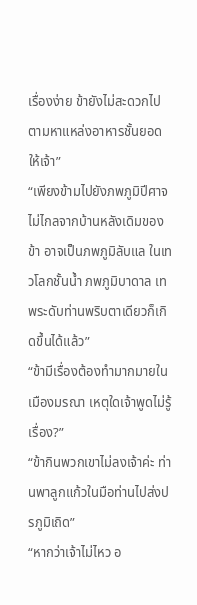เรื่องง่าย ข้ายังไม่สะดวกไปตามหาแหล่งอาหารชั้นยอดให้เจ้า”
“เพียงข้ามไปยังภพภูมิปีศาจไม่ไกลจากบ้านหลังเดิมของข้า อาจเป็นภพภูมิลับแล ในเทวโลกชั้นน้ำ ภพภูมิบาดาล เทพระดับท่านพริบตาเดียวก็เกิดขึ้นได้แล้ว”
“ข้ามีเรื่องต้องทำมากมายในเมืองมรณา เหตุใดเจ้าพูดไม่รู้เรื่อง?”
“ข้ากินพวกเขาไม่ลงเจ้าค่ะ ท่านพาลูกแก้วในมือท่านไปส่งปรภูมิเถิด”
“หากว่าเจ้าไม่ไหว อ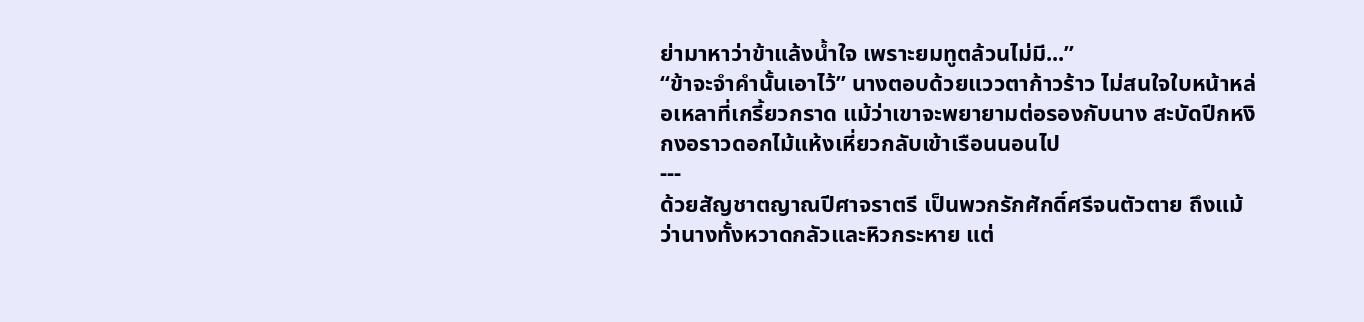ย่ามาหาว่าข้าแล้งน้ำใจ เพราะยมทูตล้วนไม่มี...”
“ข้าจะจำคำนั้นเอาไว้” นางตอบด้วยแววตาก้าวร้าว ไม่สนใจใบหน้าหล่อเหลาที่เกรี้ยวกราด แม้ว่าเขาจะพยายามต่อรองกับนาง สะบัดปีกหงิกงอราวดอกไม้แห้งเหี่ยวกลับเข้าเรือนนอนไป
---
ด้วยสัญชาตญาณปีศาจราตรี เป็นพวกรักศักดิ์ศรีจนตัวตาย ถึงแม้ว่านางทั้งหวาดกลัวและหิวกระหาย แต่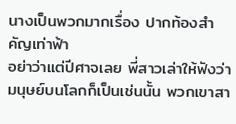นางเป็นพวกมากเรื่อง ปากท้องสำคัญเท่าฟ้า
อย่าว่าแต่ปีศาจเลย พี่สาวเล่าให้ฟังว่ามนุษย์บนโลกก็เป็นเช่นนั้น พวกเขาสา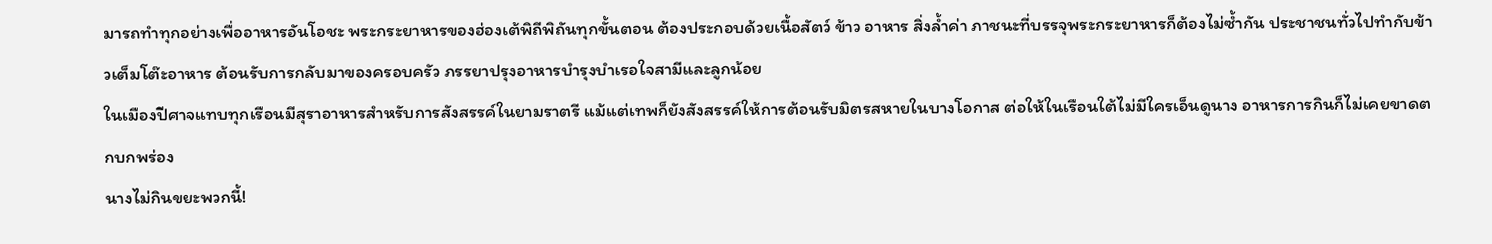มารถทำทุกอย่างเพื่ออาหารอันโอชะ พระกระยาหารของฮ่องเต้พิถีพิถันทุกขั้นตอน ต้องประกอบด้วยเนื้อสัตว์ ข้าว อาหาร สิ่งล้ำค่า ภาชนะที่บรรจุพระกระยาหารก็ต้องไม่ซ้ำกัน ประชาชนทั่วไปทำกับข้าวเต็มโต๊ะอาหาร ต้อนรับการกลับมาของครอบครัว ภรรยาปรุงอาหารบำรุงบำเรอใจสามีและลูกน้อย
ในเมืองปีศาจแทบทุกเรือนมีสุราอาหารสำหรับการสังสรรค์ในยามราตรี แม้แต่เทพก็ยังสังสรรค์ให้การต้อนรับมิตรสหายในบางโอกาส ต่อให้ในเรือนใต้ไม่มีใครเอ็นดูนาง อาหารการกินก็ไม่เคยขาดตกบกพร่อง
นางไม่กินขยะพวกนี้!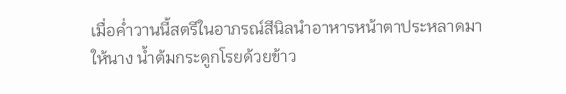เมื่อค่ำวานนี้สตรีในอาภรณ์สีนิลนำอาหารหน้าตาประหลาดมาให้นาง น้ำต้มกระดูกโรยด้วยข้าว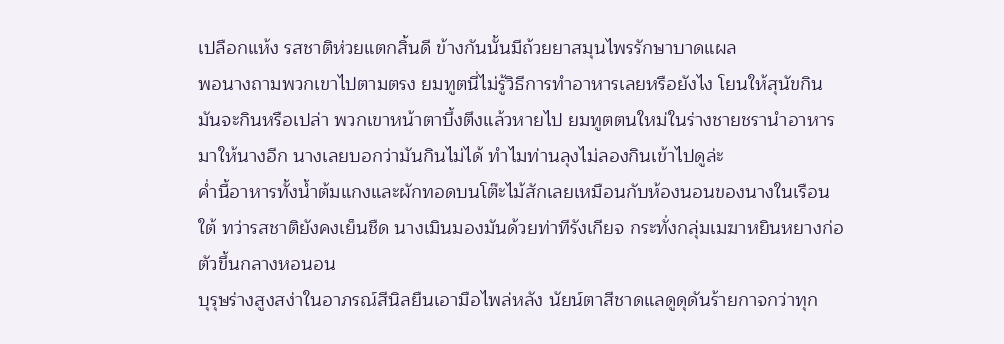เปลือกแห้ง รสชาติห่วยแตกสิ้นดี ข้างกันนั้นมีถ้วยยาสมุนไพรรักษาบาดแผล
พอนางถามพวกเขาไปตามตรง ยมทูตนี่ไม่รู้วิธีการทำอาหารเลยหรือยังไง โยนให้สุนัขกิน มันจะกินหรือเปล่า พวกเขาหน้าตาบึ้งตึงแล้วหายไป ยมทูตตนใหม่ในร่างชายชรานำอาหารมาให้นางอีก นางเลยบอกว่ามันกินไม่ได้ ทำไมท่านลุงไม่ลองกินเข้าไปดูล่ะ
ค่ำนี้อาหารทั้งน้ำต้มแกงและผักทอดบนโต๊ะไม้สักเลยเหมือนกับห้องนอนของนางในเรือนใต้ ทว่ารสชาติยังคงเย็นชืด นางเมินมองมันด้วยท่าทีรังเกียจ กระทั่งกลุ่มเมฆาหยินหยางก่อตัวขึ้นกลางหอนอน
บุรุษร่างสูงสง่าในอาภรณ์สีนิลยืนเอามือไพล่หลัง นัยน์ตาสีชาดแลดูดุดันร้ายกาจกว่าทุก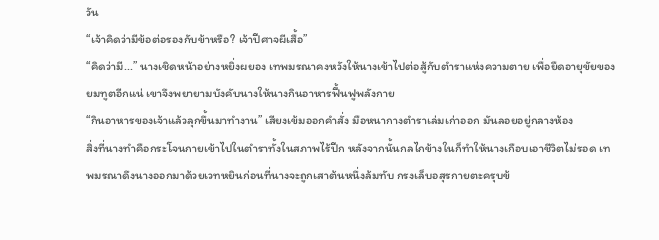วัน
“เจ้าคิดว่ามีข้อต่อรองกับข้าหรือ? เจ้าปีศาจผีเสื้อ”
“คิดว่ามี...” นางเชิดหน้าอย่างหยิ่งผยอง เทพมรณาคงหวังให้นางเข้าไปต่อสู้กับตำราแห่งความตาย เพื่อยืดอายุขัยของยมทูตอีกแน่ เขาจึงพยายามบังคับนางให้นางกินอาหารฟื้นฟูพลังกาย
“กินอาหารของเจ้าแล้วลุกขึ้นมาทำงาน” เสียงเข้มออกคำสั่ง มือหนากางตำราเล่มเก่าออก มันลอยอยู่กลางห้อง
สิ่งที่นางทำคือกระโจนกายเข้าไปในตำราทั้งในสภาพไร้ปีก หลังจากนั้นกลไกข้างในก็ทำให้นางเกือบเอาชีวิตไม่รอด เทพมรณาดึงนางออกมาด้วยเวทหยินก่อนที่นางจะถูกเสาต้นหนึ่งล้มทับ กรงเล็บอสุรกายตะครุบข้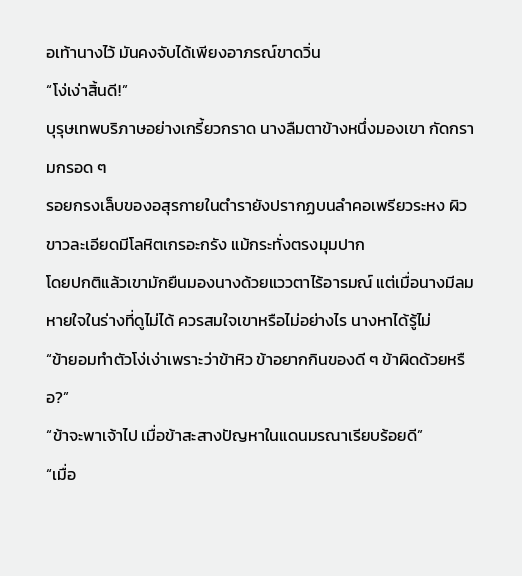อเท้านางไว้ มันคงจับได้เพียงอาภรณ์ขาดวิ่น
“โง่เง่าสิ้นดี!”
บุรุษเทพบริภาษอย่างเกรี้ยวกราด นางลืมตาข้างหนึ่งมองเขา กัดกรามกรอด ๆ
รอยกรงเล็บของอสุรกายในตำรายังปรากฏบนลำคอเพรียวระหง ผิวขาวละเอียดมีโลหิตเกรอะกรัง แม้กระทั่งตรงมุมปาก
โดยปกติแล้วเขามักยืนมองนางด้วยแววตาไร้อารมณ์ แต่เมื่อนางมีลมหายใจในร่างที่ดูไม่ได้ ควรสมใจเขาหรือไม่อย่างไร นางหาได้รู้ไม่
“ข้ายอมทำตัวโง่เง่าเพราะว่าข้าหิว ข้าอยากกินของดี ๆ ข้าผิดด้วยหรือ?”
“ข้าจะพาเจ้าไป เมื่อข้าสะสางปัญหาในแดนมรณาเรียบร้อยดี”
“เมื่อ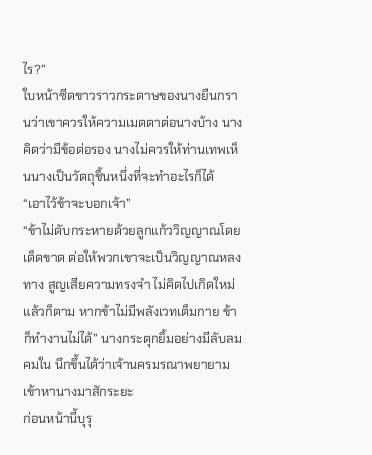ไร?”
ใบหน้าซีดขาวราวกระดาษของนางยืนกรานว่าเขาควรให้ความเมตตาต่อนางบ้าง นางคิดว่ามีข้อต่อรอง นางไม่ควรให้ท่านเทพเห็นนางเป็นวัตถุชิ้นหนึ่งที่จะทำอะไรก็ได้
“เอาไว้ข้าจะบอกเจ้า”
“ข้าไม่ดับกระหายด้วยลูกแก้ววิญญาณโดยเด็ดขาด ต่อให้พวกเขาจะเป็นวิญญาณหลงทาง สูญเสียความทรงจำ ไม่คิดไปเกิดใหม่แล้วก็ตาม หากข้าไม่มีพลังเวทเต็มกาย ข้าก็ทำงานไม่ได้” นางกระตุกยิ้มอย่างมีลับลมคมใน นึกขึ้นได้ว่าเจ้านครมรณาพยายามเข้าหานางมาสักระยะ
ก่อนหน้านี้บุรุ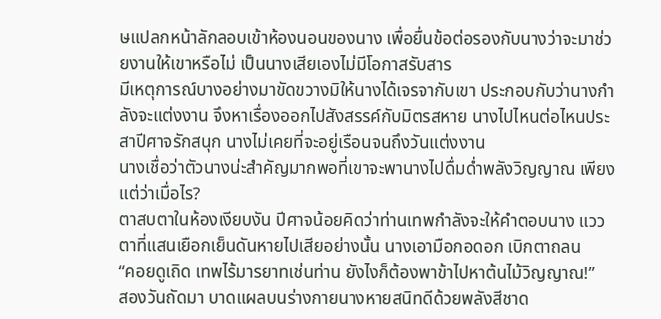ษแปลกหน้าลักลอบเข้าห้องนอนของนาง เพื่อยื่นข้อต่อรองกับนางว่าจะมาช่วยงานให้เขาหรือไม่ เป็นนางเสียเองไม่มีโอกาสรับสาร
มีเหตุการณ์บางอย่างมาขัดขวางมิให้นางได้เจรจากับเขา ประกอบกับว่านางกำลังจะแต่งงาน จึงหาเรื่องออกไปสังสรรค์กับมิตรสหาย นางไปไหนต่อไหนประสาปีศาจรักสนุก นางไม่เคยที่จะอยู่เรือนจนถึงวันแต่งงาน
นางเชื่อว่าตัวนางน่ะสำคัญมากพอที่เขาจะพานางไปดื่มด่ำพลังวิญญาณ เพียงแต่ว่าเมื่อไร?
ตาสบตาในห้องเงียบงัน ปีศาจน้อยคิดว่าท่านเทพกำลังจะให้คำตอบนาง แววตาที่แสนเยือกเย็นดันหายไปเสียอย่างนั้น นางเอามือกอดอก เบิกตาถลน
“คอยดูเถิด เทพไร้มารยาทเช่นท่าน ยังไงก็ต้องพาข้าไปหาต้นไม้วิญญาณ!”
สองวันถัดมา บาดแผลบนร่างกายนางหายสนิทดีด้วยพลังสีชาด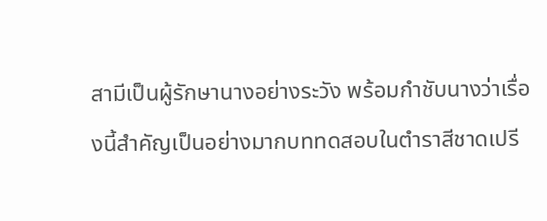สามีเป็นผู้รักษานางอย่างระวัง พร้อมกำชับนางว่าเรื่องนี้สำคัญเป็นอย่างมากบททดสอบในตำราสีชาดเปรี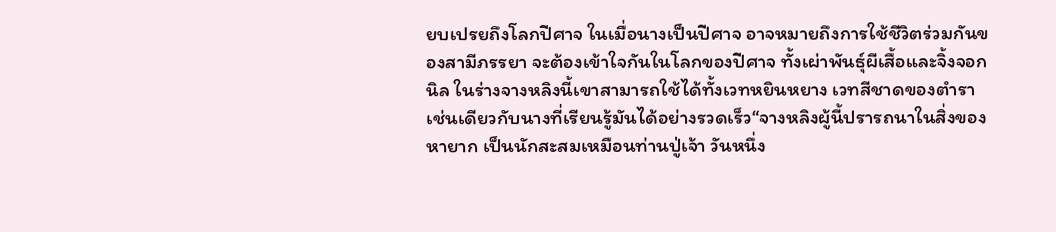ยบเปรยถึงโลกปีศาจ ในเมื่อนางเป็นปีศาจ อาจหมายถึงการใช้ชีวิตร่วมกันของสามีภรรยา จะต้องเข้าใจกันในโลกของปีศาจ ทั้งเผ่าพันธุ์ผีเสื้อและจิ้งจอกนิล ในร่างจางหลิงนี้เขาสามารถใช้ได้ทั้งเวทหยินหยาง เวทสีชาดของตำรา เช่นเดียวกับนางที่เรียนรู้มันได้อย่างรวดเร็ว“จางหลิงผู้นี้ปรารถนาในสิ่งของหายาก เป็นนักสะสมเหมือนท่านปู่เจ้า วันหนึ่ง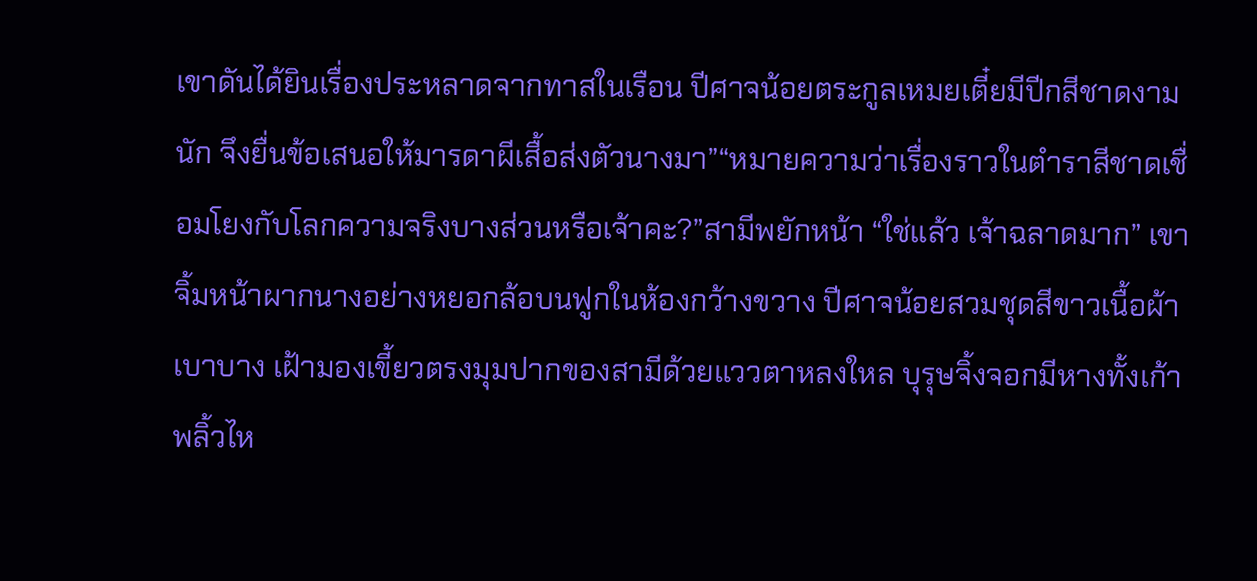เขาดันได้ยินเรื่องประหลาดจากทาสในเรือน ปีศาจน้อยตระกูลเหมยเตี๋ยมีปีกสีชาดงามนัก จึงยื่นข้อเสนอให้มารดาผีเสื้อส่งตัวนางมา”“หมายความว่าเรื่องราวในตำราสีชาดเชื่อมโยงกับโลกความจริงบางส่วนหรือเจ้าคะ?”สามีพยักหน้า “ใช่แล้ว เจ้าฉลาดมาก” เขาจิ้มหน้าผากนางอย่างหยอกล้อบนฟูกในห้องกว้างขวาง ปีศาจน้อยสวมชุดสีขาวเนื้อผ้าเบาบาง เฝ้ามองเขี้ยวตรงมุมปากของสามีด้วยแววตาหลงใหล บุรุษจิ้งจอกมีหางทั้งเก้าพลิ้วไห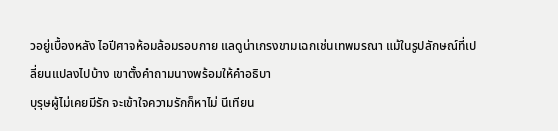วอยู่เบื้องหลัง ไอปีศาจห้อมล้อมรอบกาย แลดูน่าเกรงขามเฉกเช่นเทพมรณา แม้ในรูปลักษณ์ที่เปลี่ยนแปลงไปบ้าง เขาตั้งคำถามนางพร้อมให้คำอธิบา
บุรุษผู้ไม่เคยมีรัก จะเข้าใจความรักก็หาไม่ นีเทียน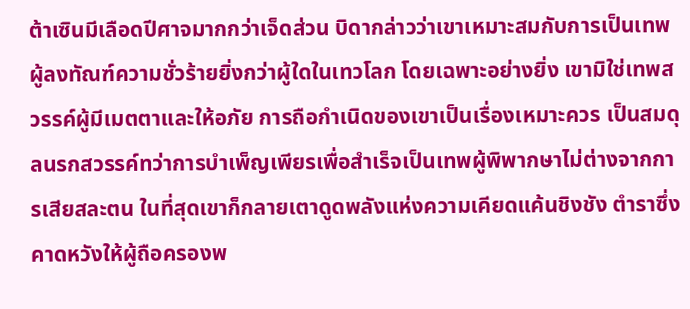ต้าเซินมีเลือดปีศาจมากกว่าเจ็ดส่วน บิดากล่าวว่าเขาเหมาะสมกับการเป็นเทพผู้ลงทัณฑ์ความชั่วร้ายยิ่งกว่าผู้ใดในเทวโลก โดยเฉพาะอย่างยิ่ง เขามิใช่เทพสวรรค์ผู้มีเมตตาและให้อภัย การถือกำเนิดของเขาเป็นเรื่องเหมาะควร เป็นสมดุลนรกสวรรค์ทว่าการบำเพ็ญเพียรเพื่อสำเร็จเป็นเทพผู้พิพากษาไม่ต่างจากการเสียสละตน ในที่สุดเขาก็กลายเตาดูดพลังแห่งความเคียดแค้นชิงชัง ตำราซึ่งคาดหวังให้ผู้ถือครองพ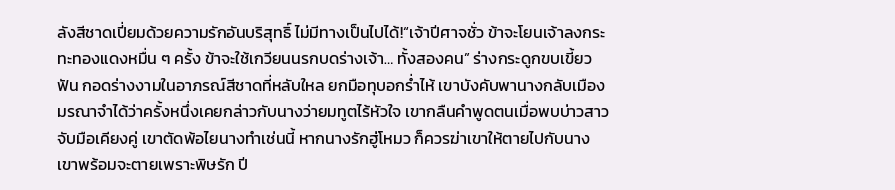ลังสีชาดเปี่ยมด้วยความรักอันบริสุทธิ์ ไม่มีทางเป็นไปได้!“เจ้าปีศาจชั่ว ข้าจะโยนเจ้าลงกระทะทองแดงหมื่น ๆ ครั้ง ข้าจะใช้เกวียนนรกบดร่างเจ้า… ทั้งสองคน” ร่างกระดูกขบเขี้ยวฟัน กอดร่างงามในอาภรณ์สีชาดที่หลับใหล ยกมือทุบอกร่ำไห้ เขาบังคับพานางกลับเมืองมรณาจำได้ว่าครั้งหนึ่งเคยกล่าวกับนางว่ายมทูตไร้หัวใจ เขากลืนคำพูดตนเมื่อพบบ่าวสาวจับมือเคียงคู่ เขาตัดพ้อไยนางทำเช่นนี้ หากนางรักฮู่โหมว ก็ควรฆ่าเขาให้ตายไปกับนาง เขาพร้อมจะตายเพราะพิษรัก ปี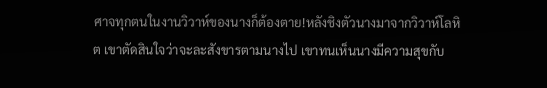ศาจทุกตนในงานวิวาห์ของนางก็ต้องตาย!หลังชิงตัวนางมาจากวิวาห์โลหิต เขาตัดสินใจว่าจะละสังขารตามนางไป เขาทนเห็นนางมีความสุขกับ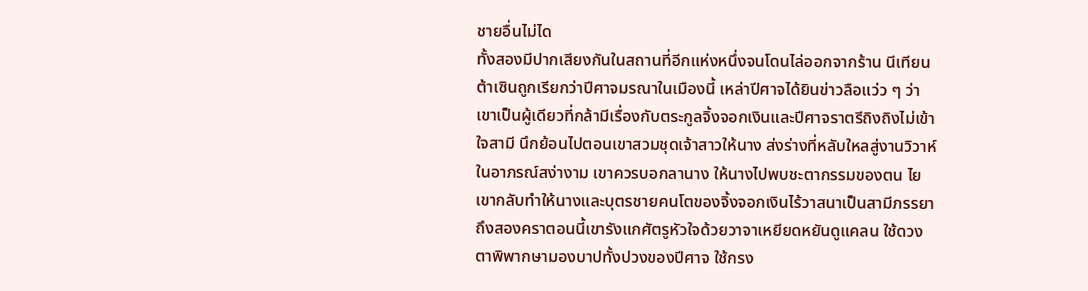ชายอื่นไม่ได
ทั้งสองมีปากเสียงกันในสถานที่อีกแห่งหนึ่งจนโดนไล่ออกจากร้าน นีเทียนต้าเซินถูกเรียกว่าปีศาจมรณาในเมืองนี้ เหล่าปีศาจได้ยินข่าวลือแว่ว ๆ ว่าเขาเป็นผู้เดียวที่กล้ามีเรื่องกับตระกูลจิ้งจอกเงินและปีศาจราตรีถิงถิงไม่เข้าใจสามี นึกย้อนไปตอนเขาสวมชุดเจ้าสาวให้นาง ส่งร่างที่หลับใหลสู่งานวิวาห์ในอาภรณ์สง่างาม เขาควรบอกลานาง ให้นางไปพบชะตากรรมของตน ไยเขากลับทำให้นางและบุตรชายคนโตของจิ้งจอกเงินไร้วาสนาเป็นสามีภรรยาถึงสองคราตอนนี้เขารังแกศัตรูหัวใจด้วยวาจาเหยียดหยันดูแคลน ใช้ดวงตาพิพากษามองบาปทั้งปวงของปีศาจ ใช้กรง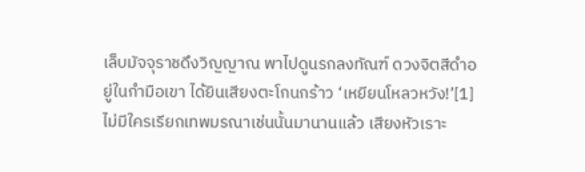เล็บมัจจุราชดึงวิญญาณ พาไปดูนรกลงทัณฑ์ ดวงจิตสีดำอยู่ในกำมือเขา ได้ยินเสียงตะโกนกร้าว ‘เหยียนโหลวหวัง!’[1]ไม่มีใครเรียกเทพมรณาเช่นนั้นมานานแล้ว เสียงหัวเราะ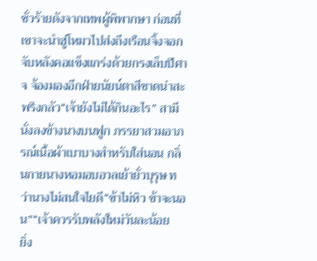ชั่วร้ายดังจากเทพผู้พิพากษา ก่อนที่เขาจะนำฮู่โหมวไปส่งถึงเรือนจิ้งจอก จับหลังคอแข็งแกร่งด้วยกรงเล็บปีศาจ จ้องมองอีกฝ่ายนัยน์ตาสีชาดน่าสะพรึงกลัว“เจ้ายังไม่ได้กินอะไร” สามีนั่งลงข้างนางบนฟูก ภรรยาสวมอาภรณ์เนื้อผ้าเบาบางสำหรับใส่นอน กลิ่นกายนางหอมอบอวลเย้ายั่วบุรุษ ทว่านางไม่สนใจไยดี“ข้าไม่หิว ข้าจะนอน”“เจ้าควรรับพลังใหม่วันละน้อย
ยิ่ง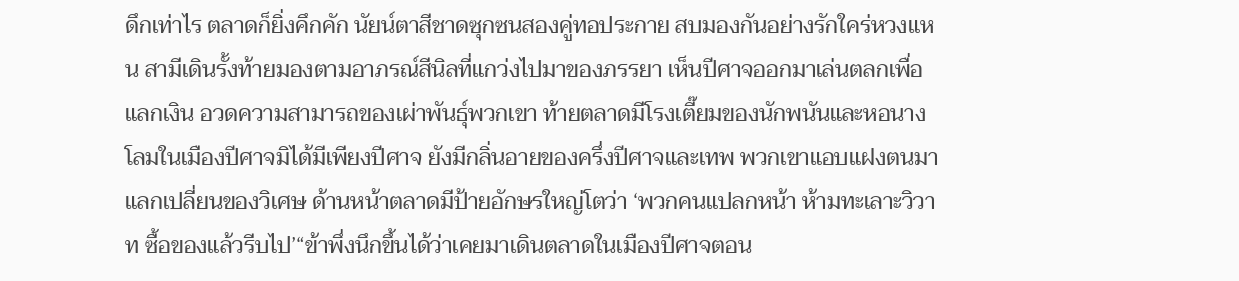ดึกเท่าไร ตลาดก็ยิ่งคึกคัก นัยน์ตาสีชาดซุกซนสองคู่ทอประกาย สบมองกันอย่างรักใคร่หวงแหน สามีเดินรั้งท้ายมองตามอาภรณ์สีนิลที่แกว่งไปมาของภรรยา เห็นปีศาจออกมาเล่นตลกเพื่อแลกเงิน อวดความสามารถของเผ่าพันธุ์พวกเขา ท้ายตลาดมีโรงเตี๊ยมของนักพนันและหอนางโลมในเมืองปีศาจมิได้มีเพียงปีศาจ ยังมีกลิ่นอายของครึ่งปีศาจและเทพ พวกเขาแอบแฝงตนมาแลกเปลี่ยนของวิเศษ ด้านหน้าตลาดมีป้ายอักษรใหญ่โตว่า ‘พวกคนแปลกหน้า ห้ามทะเลาะวิวาท ซื้อของแล้วรีบไป’“ข้าพึ่งนึกขึ้นได้ว่าเคยมาเดินตลาดในเมืองปีศาจตอน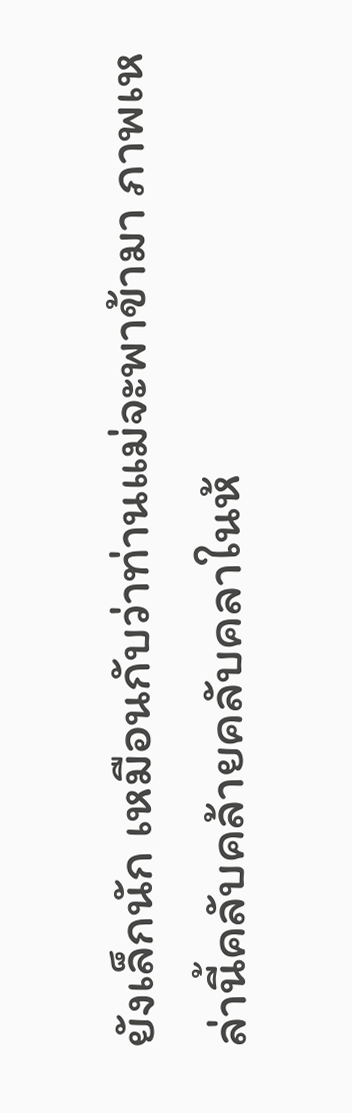ยังเล็กนัก เหมือนกับว่าท่านแม่จะพาข้ามา ภาพเหล่านี้คลับคล้ายคลับคลาในห้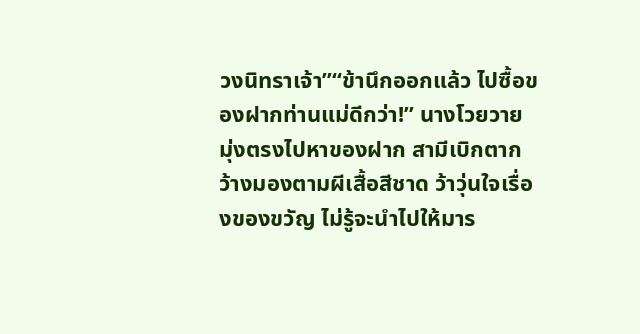วงนิทราเจ้า”“ข้านึกออกแล้ว ไปซื้อของฝากท่านแม่ดีกว่า!” นางโวยวาย มุ่งตรงไปหาของฝาก สามีเบิกตากว้างมองตามผีเสื้อสีชาด ว้าวุ่นใจเรื่องของขวัญ ไม่รู้จะนำไปให้มาร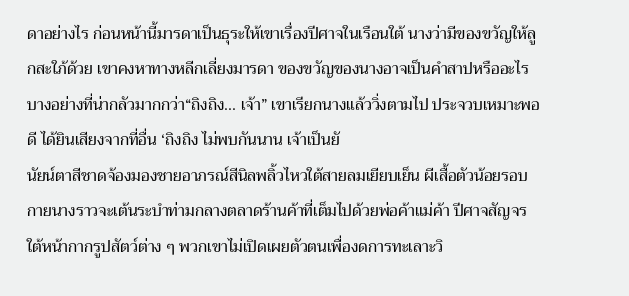ดาอย่างไร ก่อนหน้านี้มารดาเป็นธุระให้เขาเรื่องปีศาจในเรือนใต้ นางว่ามีของขวัญให้ลูกสะใภ้ด้วย เขาคงหาทางหลีกเลี่ยงมารดา ของขวัญของนางอาจเป็นคำสาปหรืออะไรบางอย่างที่น่ากลัวมากกว่า“ถิงถิง... เจ้า” เขาเรียกนางแล้ววิ่งตามไป ประจวบเหมาะพอดี ได้ยินเสียงจากที่อื่น ‘ถิงถิง ไม่พบกันนาน เจ้าเป็นยั
นัยน์ตาสีชาดจ้องมองชายอาภรณ์สีนิลพลิ้วไหวใต้สายลมเยียบเย็น ผีเสื้อตัวน้อยรอบกายนางราวจะเต้นระบำท่ามกลางตลาดร้านค้าที่เต็มไปด้วยพ่อค้าแม่ค้า ปีศาจสัญจรใต้หน้ากากรูปสัตว์ต่าง ๆ พวกเขาไม่เปิดเผยตัวตนเพื่องดการทะเลาะวิ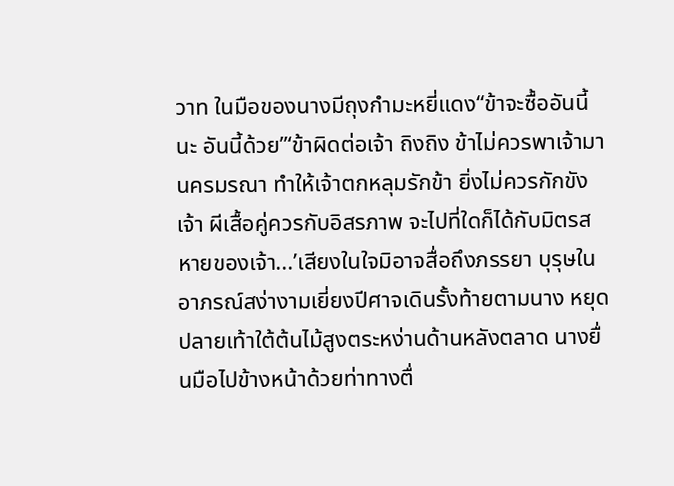วาท ในมือของนางมีถุงกำมะหยี่แดง“ข้าจะซื้ออันนี้นะ อันนี้ด้วย”‘ข้าผิดต่อเจ้า ถิงถิง ข้าไม่ควรพาเจ้ามานครมรณา ทำให้เจ้าตกหลุมรักข้า ยิ่งไม่ควรกักขังเจ้า ผีเสื้อคู่ควรกับอิสรภาพ จะไปที่ใดก็ได้กับมิตรสหายของเจ้า...’เสียงในใจมิอาจสื่อถึงภรรยา บุรุษในอาภรณ์สง่างามเยี่ยงปีศาจเดินรั้งท้ายตามนาง หยุดปลายเท้าใต้ต้นไม้สูงตระหง่านด้านหลังตลาด นางยื่นมือไปข้างหน้าด้วยท่าทางตื่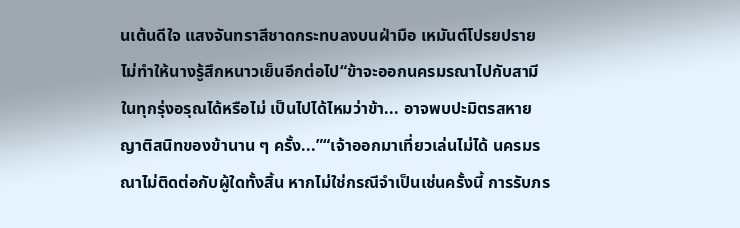นเต้นดีใจ แสงจันทราสีชาดกระทบลงบนฝ่ามือ เหมันต์โปรยปรายไม่ทำให้นางรู้สึกหนาวเย็นอีกต่อไป“ข้าจะออกนครมรณาไปกับสามีในทุกรุ่งอรุณได้หรือไม่ เป็นไปได้ไหมว่าข้า... อาจพบปะมิตรสหาย ญาติสนิทของข้านาน ๆ ครั้ง...”“เจ้าออกมาเที่ยวเล่นไม่ได้ นครมรณาไม่ติดต่อกับผู้ใดทั้งสิ้น หากไม่ใช่กรณีจำเป็นเช่นครั้งนี้ การรับภร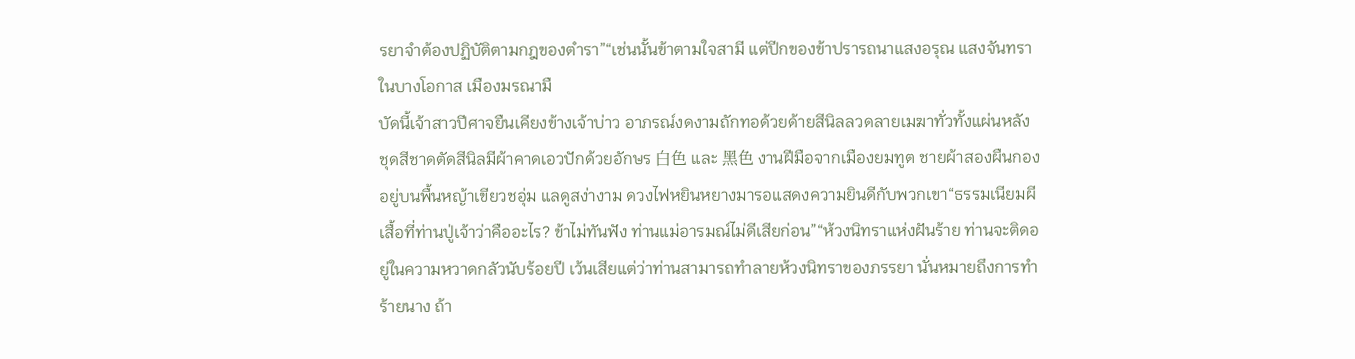รยาจำต้องปฏิบัติตามกฎของตำรา”“เช่นนั้นข้าตามใจสามี แต่ปีกของข้าปรารถนาแสงอรุณ แสงจันทราในบางโอกาส เมืองมรณามื
บัดนี้เจ้าสาวปีศาจยืนเคียงข้างเจ้าบ่าว อาภรณ์งดงามถักทอด้วยด้ายสีนิลลวดลายเมฆาทั่วทั้งแผ่นหลัง ชุดสีชาดตัดสีนิลมีผ้าคาดเอวปักด้วยอักษร 白色 และ 黑色 งานฝีมือจากเมืองยมทูต ชายผ้าสองผืนกองอยู่บนพื้นหญ้าเขียวชอุ่ม แลดูสง่างาม ดวงไฟหยินหยางมารอแสดงความยินดีกับพวกเขา“ธรรมเนียมผีเสื้อที่ท่านปู่เจ้าว่าคืออะไร? ข้าไม่ทันฟัง ท่านแม่อารมณ์ไม่ดีเสียก่อน”“ห้วงนิทราแห่งฝันร้าย ท่านจะติดอยู่ในความหวาดกลัวนับร้อยปี เว้นเสียแต่ว่าท่านสามารถทำลายห้วงนิทราของภรรยา นั่นหมายถึงการทำร้ายนาง ถ้า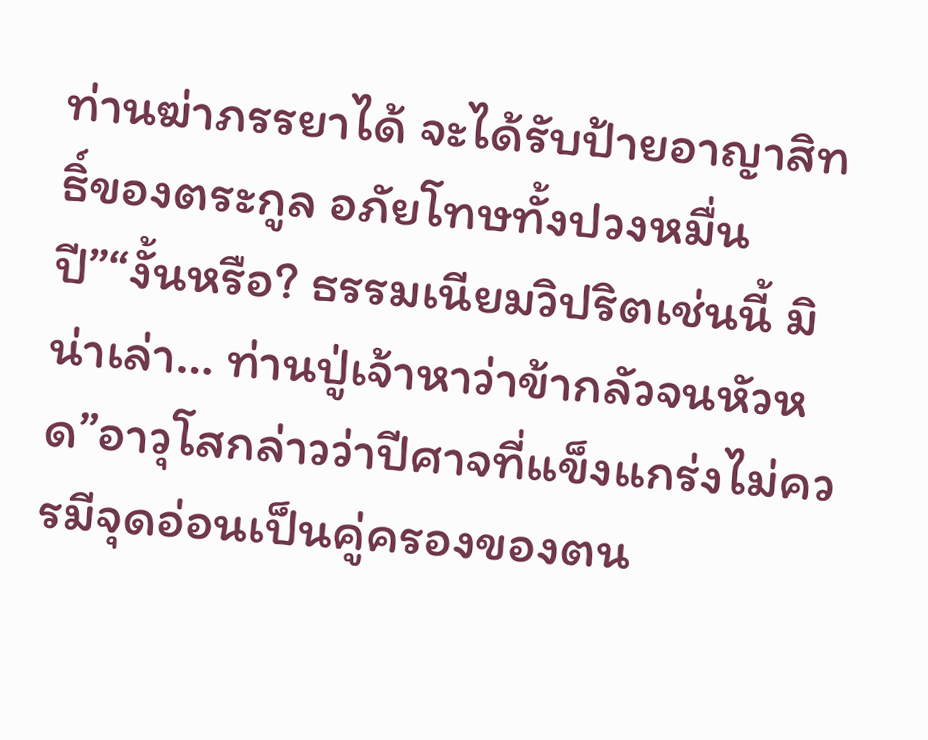ท่านฆ่าภรรยาได้ จะได้รับป้ายอาญาสิทธิ์ของตระกูล อภัยโทษทั้งปวงหมื่นปี”“งั้นหรือ? ธรรมเนียมวิปริตเช่นนี้ มิน่าเล่า… ท่านปู่เจ้าหาว่าข้ากลัวจนหัวหด”อาวุโสกล่าวว่าปีศาจที่แข็งแกร่งไม่ควรมีจุดอ่อนเป็นคู่ครองของตน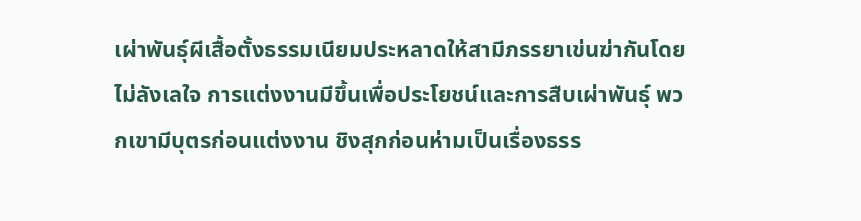เผ่าพันธุ์ผีเสื้อตั้งธรรมเนียมประหลาดให้สามีภรรยาเข่นฆ่ากันโดยไม่ลังเลใจ การแต่งงานมีขึ้นเพื่อประโยชน์และการสืบเผ่าพันธุ์ พวกเขามีบุตรก่อนแต่งงาน ชิงสุกก่อนห่ามเป็นเรื่องธรร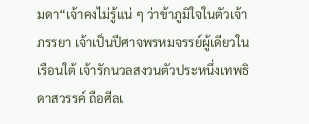มดา“เจ้าคงไม่รู้แน่ ๆ ว่าข้าภูมิใจในตัวเจ้า ภรรยา เจ้าเป็นปีศาจพรหมจรรย์ผู้เดียวในเรือนใต้ เจ้ารักนวลสงวนตัวประหนึ่งเทพธิดาสวรรค์ ถือศีลเ